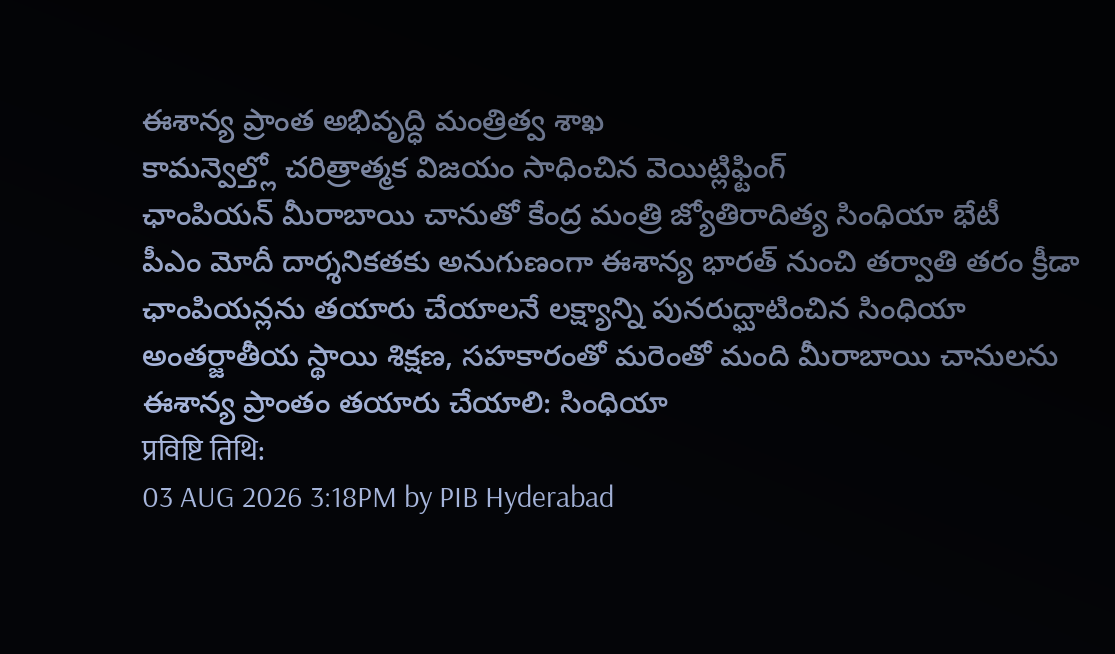ఈశాన్య ప్రాంత అభివృద్ధి మంత్రిత్వ శాఖ
కామన్వెల్త్లో చరిత్రాత్మక విజయం సాధించిన వెయిట్లిఫ్టింగ్
ఛాంపియన్ మీరాబాయి చానుతో కేంద్ర మంత్రి జ్యోతిరాదిత్య సింధియా భేటీ
పీఎం మోదీ దార్శనికతకు అనుగుణంగా ఈశాన్య భారత్ నుంచి తర్వాతి తరం క్రీడా ఛాంపియన్లను తయారు చేయాలనే లక్ష్యాన్ని పునరుద్ఘాటించిన సింధియా
అంతర్జాతీయ స్థాయి శిక్షణ, సహకారంతో మరెంతో మంది మీరాబాయి చానులను ఈశాన్య ప్రాంతం తయారు చేయాలి: సింధియా
प्रविष्टि तिथि:
03 AUG 2026 3:18PM by PIB Hyderabad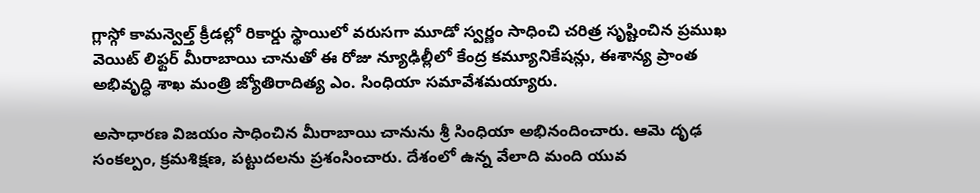గ్లాస్గో కామన్వెల్త్ క్రీడల్లో రికార్డు స్థాయిలో వరుసగా మూడో స్వర్ణం సాధించి చరిత్ర సృష్టించిన ప్రముఖ వెయిట్ లిఫ్టర్ మీరాబాయి చానుతో ఈ రోజు న్యూఢిల్లీలో కేంద్ర కమ్యూనికేషన్లు, ఈశాన్య ప్రాంత అభివృద్ధి శాఖ మంత్రి జ్యోతిరాదిత్య ఎం. సింధియా సమావేశమయ్యారు.

అసాధారణ విజయం సాధించిన మీరాబాయి చానును శ్రీ సింధియా అభినందించారు. ఆమె దృఢ సంకల్పం, క్రమశిక్షణ, పట్టుదలను ప్రశంసించారు. దేశంలో ఉన్న వేలాది మంది యువ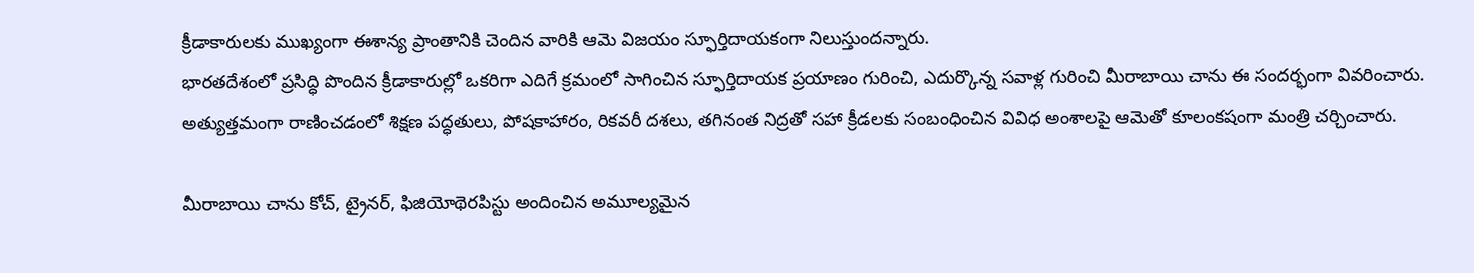క్రీడాకారులకు ముఖ్యంగా ఈశాన్య ప్రాంతానికి చెందిన వారికి ఆమె విజయం స్ఫూర్తిదాయకంగా నిలుస్తుందన్నారు.
భారతదేశంలో ప్రసిద్ధి పొందిన క్రీడాకారుల్లో ఒకరిగా ఎదిగే క్రమంలో సాగించిన స్ఫూర్తిదాయక ప్రయాణం గురించి, ఎదుర్కొన్న సవాళ్ల గురించి మీరాబాయి చాను ఈ సందర్భంగా వివరించారు. అత్యుత్తమంగా రాణించడంలో శిక్షణ పద్ధతులు, పోషకాహారం, రికవరీ దశలు, తగినంత నిద్రతో సహా క్రీడలకు సంబంధించిన వివిధ అంశాలపై ఆమెతో కూలంకషంగా మంత్రి చర్చించారు.

మీరాబాయి చాను కోచ్, ట్రైనర్, ఫిజియోథెరపిస్టు అందించిన అమూల్యమైన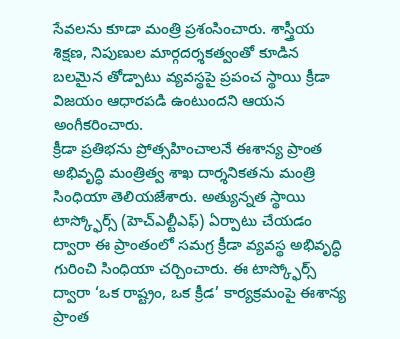సేవలను కూడా మంత్రి ప్రశంసించారు. శాస్త్రీయ శిక్షణ, నిపుణుల మార్గదర్శకత్వంతో కూడిన బలమైన తోడ్పాటు వ్యవస్థపై ప్రపంచ స్థాయి క్రీడా విజయం ఆధారపడి ఉంటుందని ఆయన అంగీకరించారు.
క్రీడా ప్రతిభను ప్రోత్సహించాలనే ఈశాన్య ప్రాంత అభివృద్ధి మంత్రిత్వ శాఖ దార్శనికతను మంత్రి సింధియా తెలియజేశారు. అత్యున్నత స్థాయి టాస్క్ఫోర్స్ (హెచ్ఎల్టీఎఫ్) ఏర్పాటు చేయడం ద్వారా ఈ ప్రాంతంలో సమగ్ర క్రీడా వ్యవస్థ అభివృద్ధి గురించి సింధియా చర్చించారు. ఈ టాస్క్ఫోర్స్ ద్వారా ‘ఒక రాష్ట్రం, ఒక క్రీడ’ కార్యక్రమంపై ఈశాన్య ప్రాంత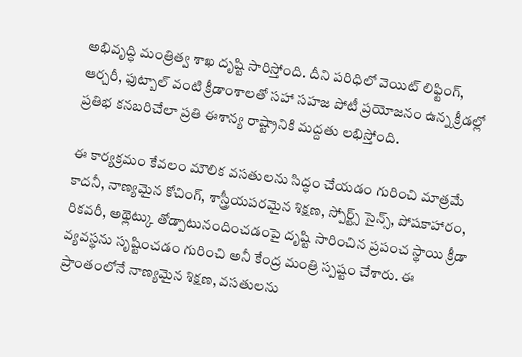అభివృద్ధి మంత్రిత్వ శాఖ దృష్టి సారిస్తోంది. దీని పరిధిలో వెయిట్ లిఫ్టింగ్, ఆర్చరీ, ఫుట్బాల్ వంటి క్రీడాంశాలతో సహా సహజ పోటీ ప్రయోజనం ఉన్న క్రీడల్లో ప్రతిభ కనబరిచేలా ప్రతి ఈశాన్య రాష్ట్రానికి మద్దతు లభిస్తోంది.

ఈ కార్యక్రమం కేవలం మౌలిక వసతులను సిద్ధం చేయడం గురించి మాత్రమే కాదనీ, నాణ్యమైన కోచింగ్, శాస్త్రీయపరమైన శిక్షణ, స్పోర్ట్స్ సైన్స్, పోషకాహారం, రికవరీ, అథ్లెట్కు తోడ్పాటునందించడంపై దృష్టి సారించిన ప్రపంచ స్థాయి క్రీడా వ్యవస్థను సృష్టించడం గురించి అనీ కేంద్ర మంత్రి స్పష్టం చేశారు. ఈ ప్రాంతంలోనే నాణ్యమైన శిక్షణ, వసతులను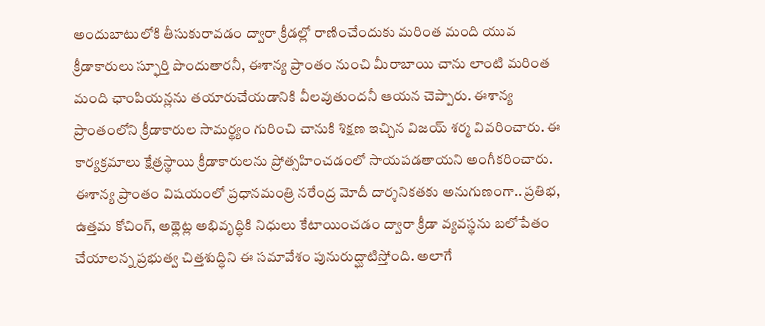అందుబాటులోకి తీసుకురావడం ద్వారా క్రీడల్లో రాణించేందుకు మరింత మంది యువ క్రీడాకారులు స్ఫూర్తి పొందుతారనీ, ఈశాన్య ప్రాంతం నుంచి మీరాబాయి చాను లాంటి మరింత మంది ఛాంపియన్లను తయారుచేయడానికి వీలవుతుందనీ ఆయన చెప్పారు. ఈశాన్య ప్రాంతంలోని క్రీడాకారుల సామర్థ్యం గురించి చానుకి శిక్షణ ఇచ్చిన విజయ్ శర్మ వివరించారు. ఈ కార్యక్రమాలు క్షేత్రస్థాయి క్రీడాకారులను ప్రోత్సహించడంలో సాయపడతాయని అంగీకరించారు.
ఈశాన్య ప్రాంతం విషయంలో ప్రధానమంత్రి నరేంద్ర మోదీ దార్శనికతకు అనుగుణంగా.. ప్రతిభ, ఉత్తమ కోచింగ్, అథ్లెట్ల అభివృద్ధికి నిధులు కేటాయించడం ద్వారా క్రీడా వ్యవస్థను బలోపేతం చేయాలన్న ప్రభుత్వ చిత్తశుద్ధిని ఈ సమావేశం పునురుద్ఘాటిస్తోంది. అలాగే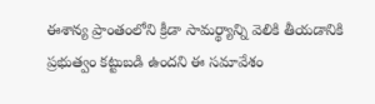ఈశాన్య ప్రాంతంలోని క్రీడా సామర్థ్యాన్ని వెలికి తీయడానికి ప్రభుత్వం కట్టుబడి ఉందని ఈ సమావేశం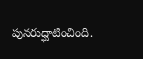పునరుద్ఘాటించింది.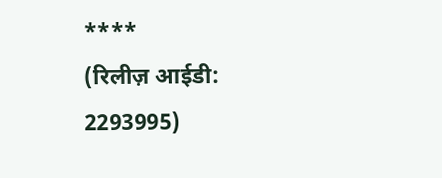****
(रिलीज़ आईडी: 2293995)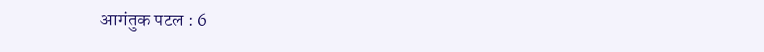आगंतुक पटल : 6